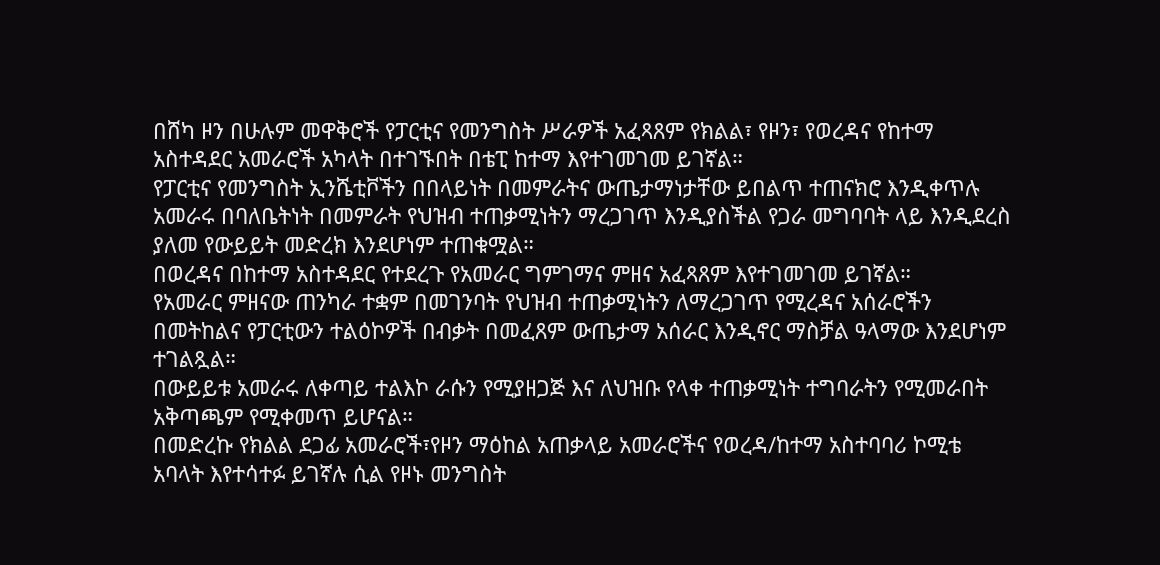በሸካ ዞን በሁሉም መዋቅሮች የፓርቲና የመንግስት ሥራዎች አፈጻጸም የክልል፣ የዞን፣ የወረዳና የከተማ አስተዳደር አመራሮች አካላት በተገኙበት በቴፒ ከተማ እየተገመገመ ይገኛል።
የፓርቲና የመንግስት ኢንሼቲቮችን በበላይነት በመምራትና ውጤታማነታቸው ይበልጥ ተጠናክሮ እንዲቀጥሉ አመራሩ በባለቤትነት በመምራት የህዝብ ተጠቃሚነትን ማረጋገጥ እንዲያስችል የጋራ መግባባት ላይ እንዲደረስ ያለመ የውይይት መድረክ እንደሆነም ተጠቁሟል።
በወረዳና በከተማ አስተዳደር የተደረጉ የአመራር ግምገማና ምዘና አፈጻጸም እየተገመገመ ይገኛል።
የአመራር ምዘናው ጠንካራ ተቋም በመገንባት የህዝብ ተጠቃሚነትን ለማረጋገጥ የሚረዳና አሰራሮችን በመትከልና የፓርቲውን ተልዕኮዎች በብቃት በመፈጸም ውጤታማ አሰራር እንዲኖር ማስቻል ዓላማው እንደሆነም ተገልጿል።
በውይይቱ አመራሩ ለቀጣይ ተልእኮ ራሱን የሚያዘጋጅ እና ለህዝቡ የላቀ ተጠቃሚነት ተግባራትን የሚመራበት አቅጣጫም የሚቀመጥ ይሆናል።
በመድረኩ የክልል ደጋፊ አመራሮች፣የዞን ማዕከል አጠቃላይ አመራሮችና የወረዳ/ከተማ አስተባባሪ ኮሚቴ አባላት እየተሳተፉ ይገኛሉ ሲል የዞኑ መንግስት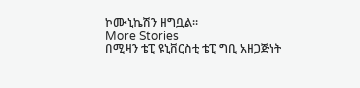ኮሙኒኬሽን ዘግቧል።
More Stories
በሚዛን ቴፒ ዩኒቨርስቲ ቴፒ ግቢ አዘጋጅነት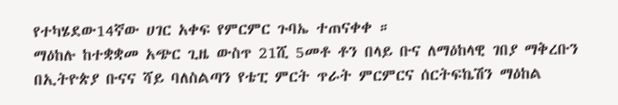የተካሄደው14ኛው ሀገር አቀፍ የምርምር ጉባኤ ተጠናቀቀ ።
ማዕከሉ ከተቋቋመ አጭር ጊዜ ውስጥ 21ሺ 5መቶ ቶን በላይ ቡና ለማዕከላዊ ገበያ ማቅረቡን በኢትዮጵያ ቡናና ሻይ ባለስልጣን የቴፒ ምርት ጥራት ምርምርና ሰርትፍኬሽን ማዕከል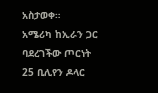አስታወቀ።
አሜሪካ ከኢራን ጋር ባደረገችው ጦርነት 25 ቢሊየን ዶላር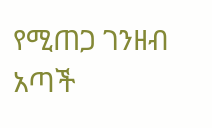የሚጠጋ ገንዘብ አጣች